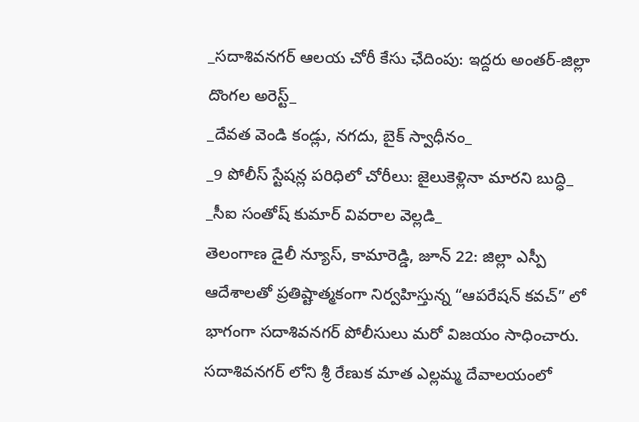_సదాశివనగర్ ఆలయ చోరీ కేసు ఛేదింపు: ఇద్దరు అంతర్-జిల్లా దొంగల అరెస్ట్_
_దేవత వెండి కండ్లు, నగదు, బైక్ స్వాధీనం_
_9 పోలీస్ స్టేషన్ల పరిధిలో చోరీలు: జైలుకెళ్లినా మారని బుద్ధి_
_సీఐ సంతోష్ కుమార్ వివరాల వెల్లడి_
తెలంగాణ డైలీ న్యూస్, కామారెడ్డి, జూన్ 22: జిల్లా ఎస్పీ ఆదేశాలతో ప్రతిష్టాత్మకంగా నిర్వహిస్తున్న “ఆపరేషన్ కవచ్” లో భాగంగా సదాశివనగర్ పోలీసులు మరో విజయం సాధించారు. సదాశివనగర్ లోని శ్రీ రేణుక మాత ఎల్లమ్మ దేవాలయంలో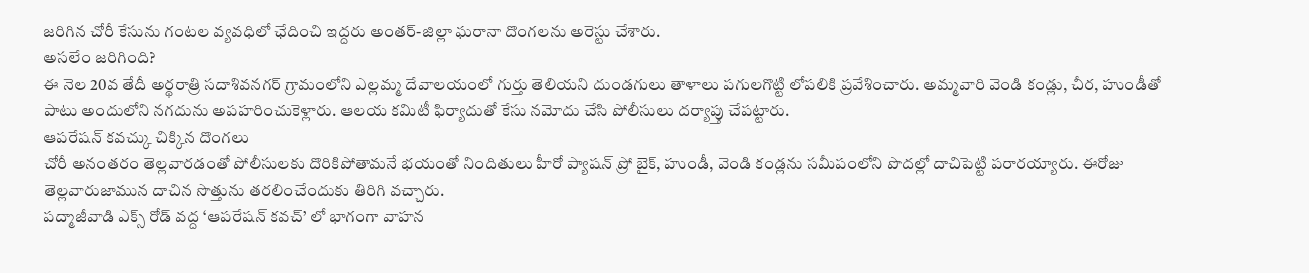జరిగిన చోరీ కేసును గంటల వ్యవధిలో ఛేదించి ఇద్దరు అంతర్-జిల్లా ఘరానా దొంగలను అరెస్టు చేశారు.
అసలేం జరిగింది?
ఈ నెల 20వ తేదీ అర్థరాత్రి సదాశివనగర్ గ్రామంలోని ఎల్లమ్మ దేవాలయంలో గుర్తు తెలియని దుండగులు తాళాలు పగులగొట్టి లోపలికి ప్రవేశించారు. అమ్మవారి వెండి కండ్లు, చీర, హుండీతో పాటు అందులోని నగదును అపహరించుకెళ్లారు. ఆలయ కమిటీ ఫిర్యాదుతో కేసు నమోదు చేసి పోలీసులు దర్యాప్తు చేపట్టారు.
ఆపరేషన్ కవచ్కు చిక్కిన దొంగలు
చోరీ అనంతరం తెల్లవారడంతో పోలీసులకు దొరికిపోతామనే భయంతో నిందితులు హీరో ప్యాషన్ ప్రో బైక్, హుండీ, వెండి కండ్లను సమీపంలోని పొదల్లో దాచిపెట్టి పరారయ్యారు. ఈరోజు తెల్లవారుజామున దాచిన సొత్తును తరలించేందుకు తిరిగి వచ్చారు.
పద్మాజీవాడి ఎక్స్ రోడ్ వద్ద ‘ఆపరేషన్ కవచ్’ లో భాగంగా వాహన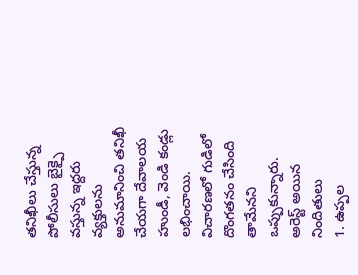తనిఖీలు చేస్తున్న పోలీసులు బైక్పై వస్తున్న ఇద్దరు వ్యక్తులను అనుమానించి తనిఖీ చేయగా దేవాలయ హుండీ, వెండి కండ్లు లభించాయి. విచారణలో గుడిలో దొంగతనం చేసింది తామేనని ఒప్పుకున్నారు.
అరెస్ట్ అయిన నిందితులు
1. ఉప్పల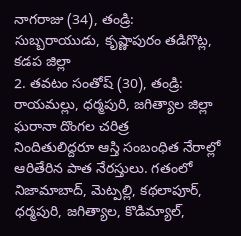నాగరాజు (34), తండ్రి: సుబ్బరాయుడు, కృష్ణాపురం తడిగొట్ల, కడప జిల్లా
2. తవటం సంతోష్ (30), తండ్రి: రాయమల్లు, ధర్మపురి, జగిత్యాల జిల్లా
ఘరానా దొంగల చరిత్ర
నిందితులిద్దరూ ఆస్తి సంబంధిత నేరాల్లో ఆరితేరిన పాత నేరస్తులు. గతంలో నిజామాబాద్, మెట్పల్లి, కథలాపూర్, ధర్మపురి, జగిత్యాల, కొడిమ్యాల్,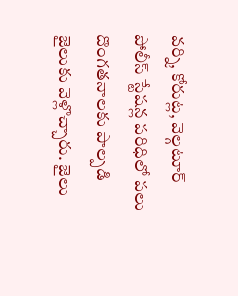వర్ని, కోరుట్ల, వెల్గటూర్ పోలీస్ స్టేషన్ల పరిధిలో పలు దొంగతనాలకు పాల్పడి జైలుకు వెళ్లొచ్చారు. జైలు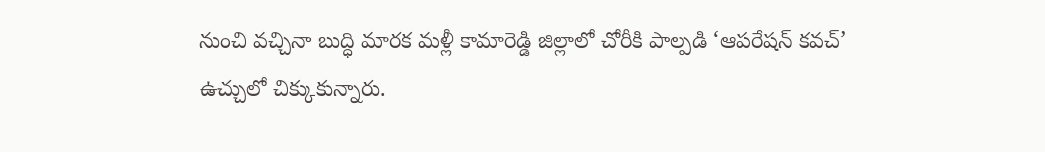నుంచి వచ్చినా బుద్ధి మారక మళ్లీ కామారెడ్డి జిల్లాలో చోరీకి పాల్పడి ‘ఆపరేషన్ కవచ్’ ఉచ్చులో చిక్కుకున్నారు.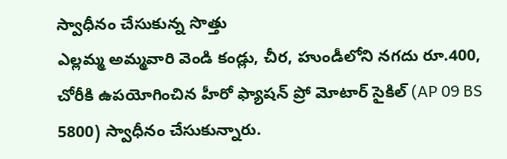స్వాధీనం చేసుకున్న సొత్తు
ఎల్లమ్మ అమ్మవారి వెండి కండ్లు, చీర, హుండీలోని నగదు రూ.400, చోరీకి ఉపయోగించిన హీరో ఫ్యాషన్ ప్రో మోటార్ సైకిల్ (AP 09 BS 5800) స్వాధీనం చేసుకున్నారు.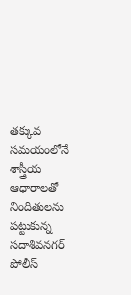తక్కువ సమయంలోనే శాస్త్రీయ ఆధారాలతో నిందితులను పట్టుకున్న సదాశివనగర్ పోలీస్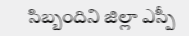సిబ్బందిని జిల్లా ఎస్పీ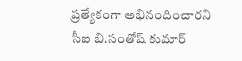ప్రత్యేకంగా అభినందించారని సీఐ బి.సంతోష్ కుమార్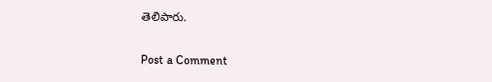తెలిపారు.

Post a Comment